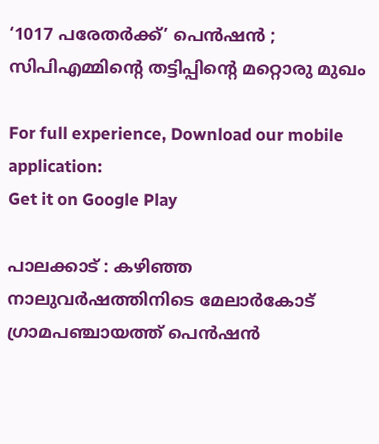‘1017 പരേതര്‍ക്ക്’ പെന്‍ഷന്‍ ; സിപിഎമ്മിന്റെ തട്ടിപ്പിന്റെ മറ്റൊരു മുഖം

For full experience, Download our mobile application:
Get it on Google Play

പാലക്കാട് : കഴിഞ്ഞ നാലുവര്‍ഷത്തിനിടെ മേലാര്‍കോട് ഗ്രാമപഞ്ചായത്ത് പെന്‍ഷന്‍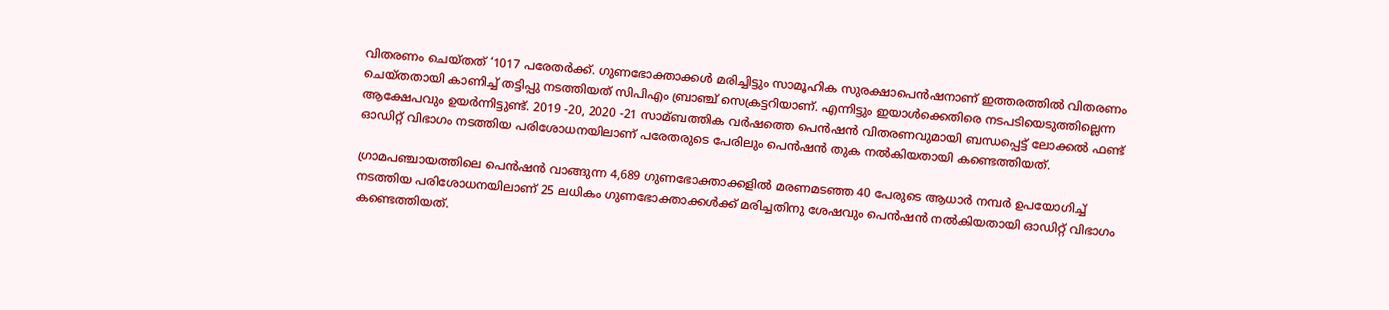വിതരണം ചെയ്തത് ‘1017 പരേതര്‍ക്ക്. ഗുണഭോക്താക്കള്‍ മരിച്ചിട്ടും സാമൂഹിക സുരക്ഷാപെന്‍ഷനാണ് ഇത്തരത്തില്‍ വിതരണം ചെയ്തതായി കാണിച്ച്‌ തട്ടിപ്പു നടത്തിയത് സിപിഎം ബ്രാഞ്ച് സെക്രട്ടറിയാണ്. എന്നിട്ടും ഇയാള്‍ക്കെതിരെ നടപടിയെടുത്തില്ലെന്ന ആക്ഷേപവും ഉയര്‍ന്നിട്ടുണ്ട്. 2019 -20, 2020 -21 സാമ്ബത്തിക വര്‍ഷത്തെ പെന്‍ഷന്‍ വിതരണവുമായി ബന്ധപ്പെട്ട് ലോക്കല്‍ ഫണ്ട് ഓഡിറ്റ് വിഭാഗം നടത്തിയ പരിശോധനയിലാണ് പരേതരുടെ പേരിലും പെന്‍ഷന്‍ തുക നല്‍കിയതായി കണ്ടെത്തിയത്.

ഗ്രാമപഞ്ചായത്തിലെ പെന്‍ഷന്‍ വാങ്ങുന്ന 4,689 ഗുണഭോക്താക്കളില്‍ മരണമടഞ്ഞ 40 പേരുടെ ആധാര്‍ നമ്പര്‍ ഉപയോഗിച്ച്‌ നടത്തിയ പരിശോധനയിലാണ് 25 ലധികം ഗുണഭോക്താക്കള്‍ക്ക് മരിച്ചതിനു ശേഷവും പെന്‍ഷന്‍ നല്‍കിയതായി ഓഡിറ്റ് വിഭാഗം കണ്ടെത്തിയത്.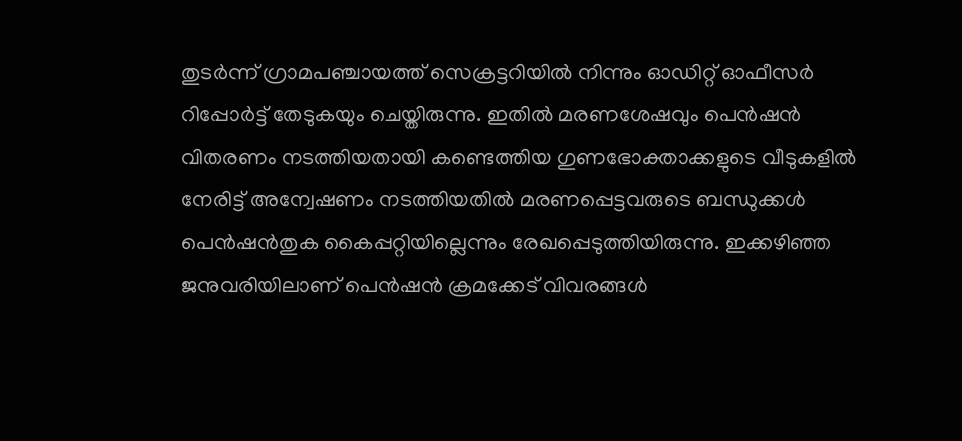തുടര്‍ന്ന് ഗ്രാമപഞ്ചായത്ത് സെക്രട്ടറിയില്‍ നിന്നും ഓഡിറ്റ് ഓഫീസര്‍ റിപ്പോര്‍ട്ട് തേടുകയും ചെയ്തിരുന്നു. ഇതില്‍ മരണശേഷവും പെന്‍ഷന്‍ വിതരണം നടത്തിയതായി കണ്ടെത്തിയ ഗുണഭോക്താക്കളുടെ വീടുകളില്‍ നേരിട്ട് അന്വേഷണം നടത്തിയതില്‍ മരണപ്പെട്ടവരുടെ ബന്ധുക്കള്‍ പെന്‍ഷന്‍തുക കൈപ്പറ്റിയില്ലെന്നും രേഖപ്പെടുത്തിയിരുന്നു. ഇക്കഴിഞ്ഞ ജനുവരിയിലാണ് പെന്‍ഷന്‍ ക്രമക്കേട് വിവരങ്ങള്‍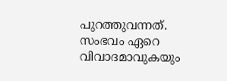പുറത്തുവന്നത്. സംഭവം ഏറെ വിവാദമാവുകയും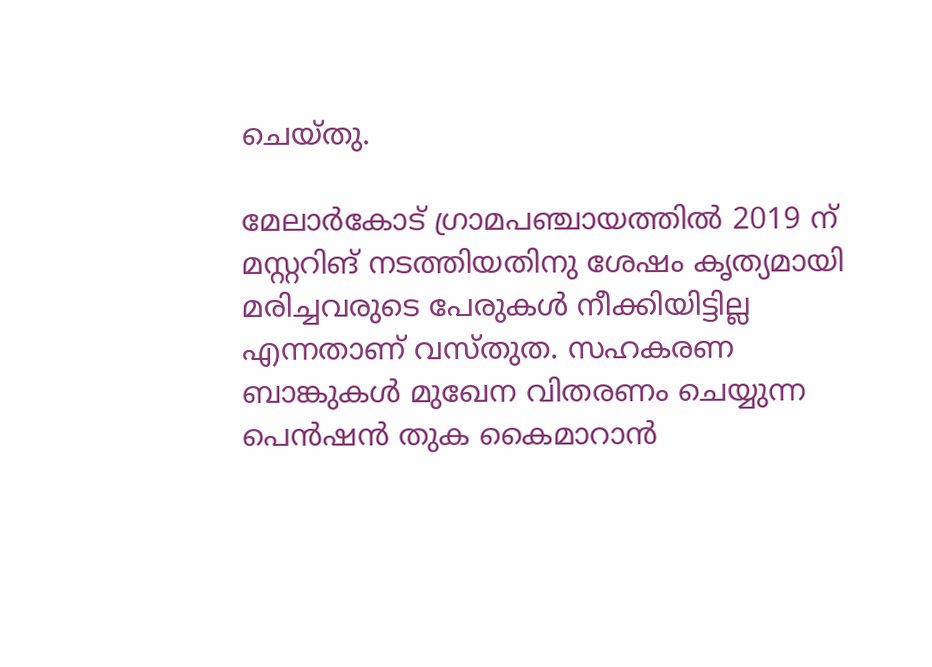ചെയ്തു.

മേലാര്‍കോട് ഗ്രാമപഞ്ചായത്തില്‍ 2019 ന് മസ്റ്ററിങ് നടത്തിയതിനു ശേഷം കൃത്യമായി മരിച്ചവരുടെ പേരുകള്‍ നീക്കിയിട്ടില്ല എന്നതാണ് വസ്തുത. സഹകരണ ബാങ്കുകള്‍ മുഖേന വിതരണം ചെയ്യുന്ന പെന്‍ഷന്‍ തുക കൈമാറാന്‍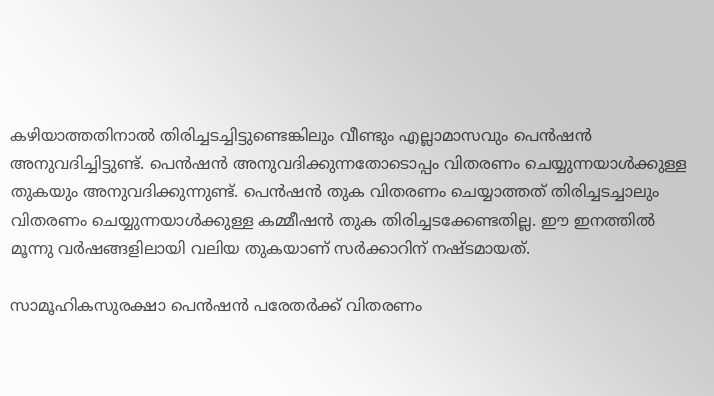കഴിയാത്തതിനാല്‍ തിരിച്ചടച്ചിട്ടുണ്ടെങ്കിലും വീണ്ടും എല്ലാമാസവും പെന്‍ഷന്‍ അനുവദിച്ചിട്ടുണ്ട്. പെന്‍ഷന്‍ അനുവദിക്കുന്നതോടൊപ്പം വിതരണം ചെയ്യുന്നയാള്‍ക്കുള്ള തുകയും അനുവദിക്കുന്നുണ്ട്. പെന്‍ഷന്‍ തുക വിതരണം ചെയ്യാത്തത് തിരിച്ചടച്ചാലും വിതരണം ചെയ്യുന്നയാള്‍ക്കുള്ള കമ്മീഷന്‍ തുക തിരിച്ചടക്കേണ്ടതില്ല. ഈ ഇനത്തില്‍ മൂന്നു വര്‍ഷങ്ങളിലായി വലിയ തുകയാണ് സര്‍ക്കാറിന് നഷ്ടമായത്.

സാമൂഹികസുരക്ഷാ പെന്‍ഷന്‍ പരേതര്‍ക്ക് വിതരണം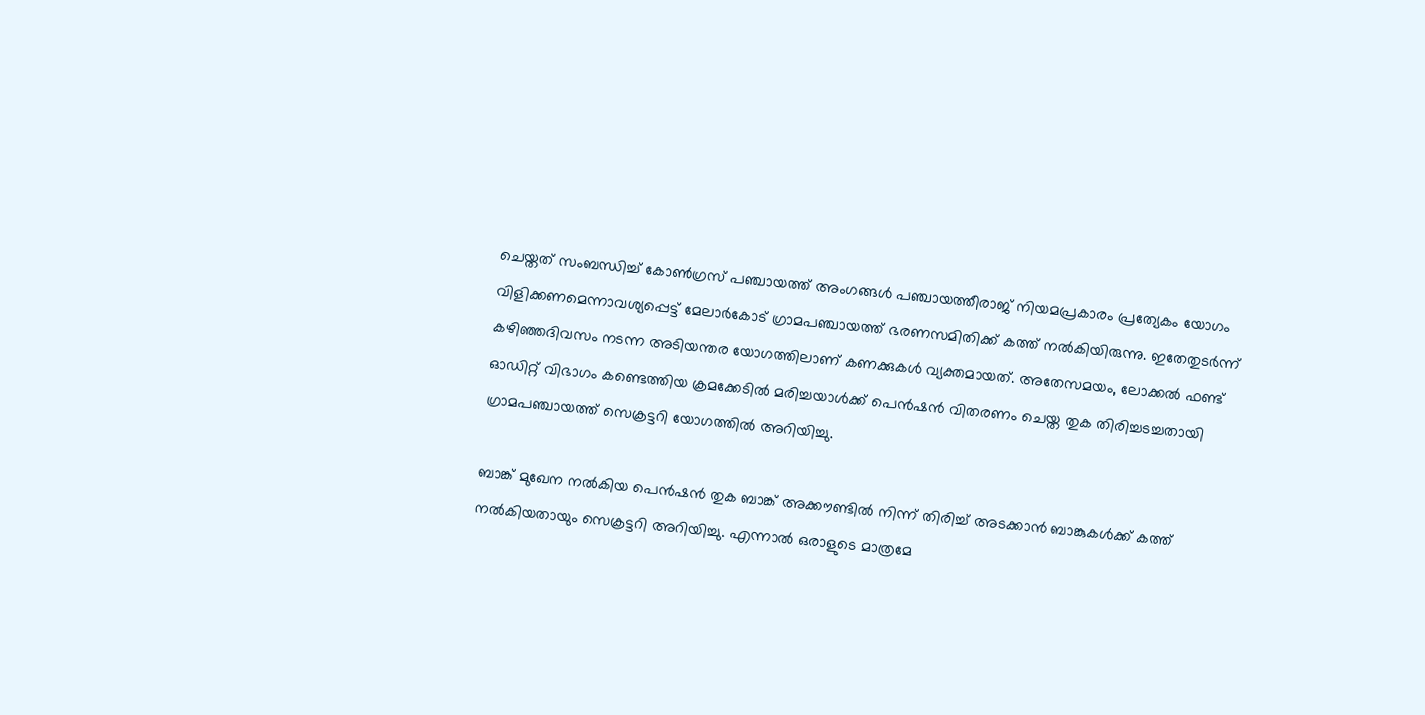ചെയ്തത് സംബന്ധിച്ച്‌ കോണ്‍ഗ്രസ് പഞ്ചായത്ത് അംഗങ്ങള്‍ പഞ്ചായത്തീരാജ് നിയമപ്രകാരം പ്രത്യേകം യോഗം വിളിക്കണമെന്നാവശ്യപ്പെട്ട് മേലാര്‍കോട് ഗ്രാമപഞ്ചായത്ത് ഭരണസമിതിക്ക് കത്ത് നല്‍കിയിരുന്നു. ഇതേതുടര്‍ന്ന് കഴിഞ്ഞദിവസം നടന്ന അടിയന്തര യോഗത്തിലാണ് കണക്കുകള്‍ വ്യക്തമായത്. അതേസമയം, ലോക്കല്‍ ഫണ്ട് ഓഡിറ്റ് വിഭാഗം കണ്ടെത്തിയ ക്രമക്കേടില്‍ മരിച്ചയാള്‍ക്ക് പെന്‍ഷന്‍ വിതരണം ചെയ്ത തുക തിരിച്ചടച്ചതായി ഗ്രാമപഞ്ചായത്ത് സെക്രട്ടറി യോഗത്തില്‍ അറിയിച്ചു.

ബാങ്ക് മുഖേന നല്‍കിയ പെന്‍ഷന്‍ തുക ബാങ്ക് അക്കൗണ്ടില്‍ നിന്ന് തിരിച്ച്‌ അടക്കാന്‍ ബാങ്കുകള്‍ക്ക് കത്ത് നല്‍കിയതായും സെക്രട്ടറി അറിയിച്ചു. എന്നാല്‍ ഒരാളുടെ മാത്രമേ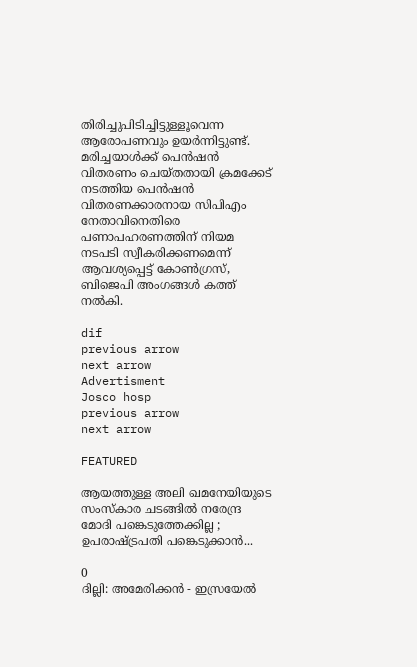തിരിച്ചുപിടിച്ചിട്ടുള്ളൂവെന്ന ആരോപണവും ഉയര്‍ന്നിട്ടുണ്ട്. മരിച്ചയാള്‍ക്ക് പെന്‍ഷന്‍ വിതരണം ചെയ്തതായി ക്രമക്കേട് നടത്തിയ പെന്‍ഷന്‍ വിതരണക്കാരനായ സിപിഎം നേതാവിനെതിരെ പണാപഹരണത്തിന് നിയമ നടപടി സ്വീകരിക്കണമെന്ന് ആവശ്യപ്പെട്ട് കോണ്‍ഗ്രസ്, ബിജെപി അംഗങ്ങള്‍ കത്ത് നല്‍കി.

dif
previous arrow
next arrow
Advertisment
Josco hosp
previous arrow
next arrow

FEATURED

ആയത്തുള്ള അലി ഖമനേയിയുടെ സംസ്കാര ചടങ്ങിൽ നരേന്ദ്ര മോദി പങ്കെടുത്തേക്കില്ല ; ഉപരാഷ്ട്രപതി പങ്കെടുക്കാൻ...

0
ദില്ലി: അമേരിക്കൻ - ഇസ്രയേൽ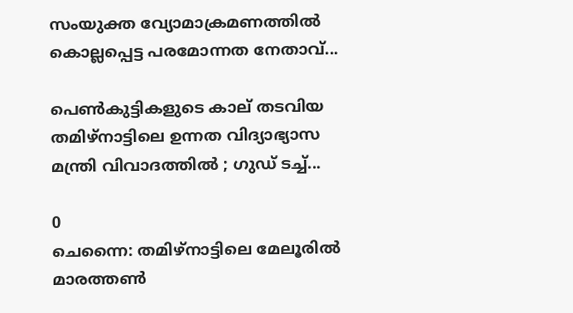സംയുക്ത വ്യോമാക്രമണത്തിൽ കൊല്ലപ്പെട്ട പരമോന്നത നേതാവ്...

പെൺകുട്ടികളുടെ കാല് തടവിയ തമിഴ്നാട്ടിലെ ഉന്നത വിദ്യാഭ്യാസ മന്ത്രി വിവാദത്തിൽ ; ഗുഡ് ടച്ച്...

0
ചെന്നൈ: തമിഴ്നാട്ടിലെ മേലൂരിൽ മാരത്തൺ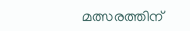മത്സരത്തിന്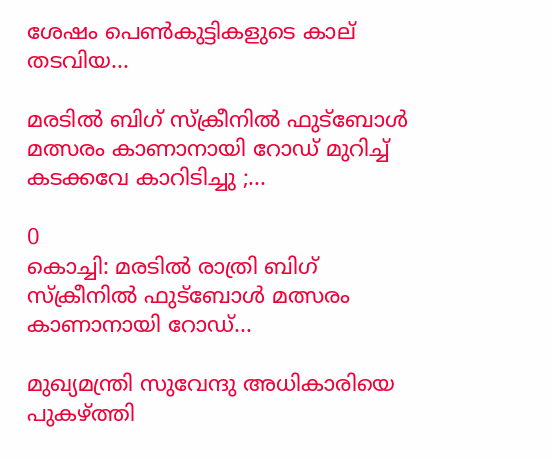ശേഷം പെൺകുട്ടികളുടെ കാല് തടവിയ...

മരടിൽ ബിഗ് സ്ക്രീനിൽ ഫുട്ബോൾ മത്സരം കാണാനായി റോഡ് മുറിച്ച് കടക്കവേ കാറിടിച്ചു ;...

0
കൊച്ചി: മരടിൽ രാത്രി ബിഗ് സ്ക്രീനിൽ ഫുട്ബോൾ മത്സരം കാണാനായി റോഡ്...

മുഖ്യമന്ത്രി സുവേന്ദു അധികാരിയെ പുകഴ്ത്തി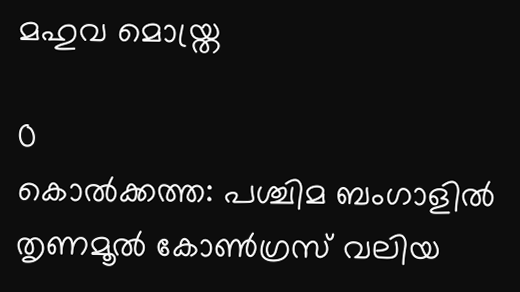മഹുവ മൊയ്ത്ര

0
കൊൽക്കത്ത: പശ്ചിമ ബംഗാളിൽ തൃണമൂൽ കോൺഗ്രസ് വലിയ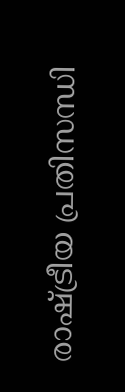രാഷ്ട്രീയ പ്രതിസന്ധി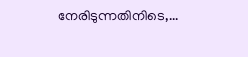നേരിടുന്നതിനിടെ,...